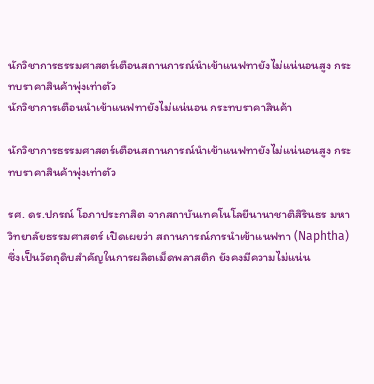นักวิชาการธรรมศาสตร์เตือนสถานการณ์นำเข้าแนฟทายังไม่แน่นอนสูง กระทบราคาสินค้าพุ่งเท่าตัว
นักวิชาการเตือนนำเข้าแนฟทายังไม่แน่นอน กระทบราคาสินค้า

นักวิชาการธรรมศาสตร์เตือนสถานการณ์นำเข้าแนฟทายังไม่แน่นอนสูง กระทบราคาสินค้าพุ่งเท่าตัว

รศ. ดร.ปกรณ์ โอภาประกาสิต จากสถาบันเทคโนโลยีนานาชาติสิรินธร มหาวิทยาลัยธรรมศาสตร์ เปิดเผยว่า สถานการณ์การนำเข้าแนฟทา (Naphtha) ซึ่งเป็นวัตถุดิบสำคัญในการผลิตเม็ดพลาสติก ยังคงมีความไม่แน่น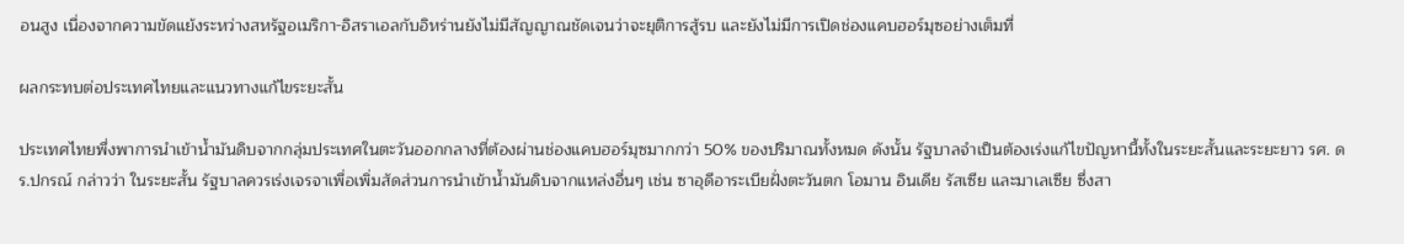อนสูง เนื่องจากความขัดแย้งระหว่างสหรัฐอเมริกา-อิสราเอลกับอิหร่านยังไม่มีสัญญาณชัดเจนว่าจะยุติการสู้รบ และยังไม่มีการเปิดช่องแคบฮอร์มุซอย่างเต็มที่

ผลกระทบต่อประเทศไทยและแนวทางแก้ไขระยะสั้น

ประเทศไทยพึ่งพาการนำเข้าน้ำมันดิบจากกลุ่มประเทศในตะวันออกกลางที่ต้องผ่านช่องแคบฮอร์มุซมากกว่า 50% ของปริมาณทั้งหมด ดังนั้น รัฐบาลจำเป็นต้องเร่งแก้ไขปัญหานี้ทั้งในระยะสั้นและระยะยาว รศ. ดร.ปกรณ์ กล่าวว่า ในระยะสั้น รัฐบาลควรเร่งเจรจาเพื่อเพิ่มสัดส่วนการนำเข้าน้ำมันดิบจากแหล่งอื่นๆ เช่น ซาอุดีอาระเบียฝั่งตะวันตก โอมาน อินเดีย รัสเซีย และมาเลเซีย ซึ่งสา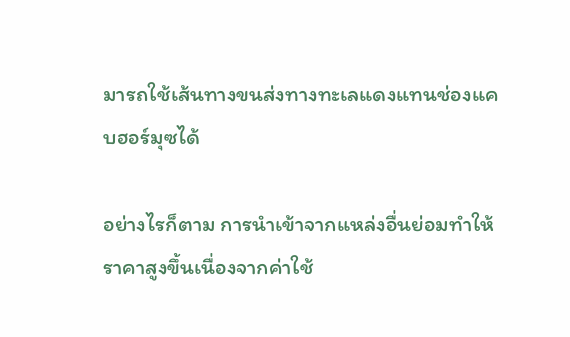มารถใช้เส้นทางขนส่งทางทะเลแดงแทนช่องแคบฮอร์มุซได้

อย่างไรก็ตาม การนำเข้าจากแหล่งอื่นย่อมทำให้ราคาสูงขึ้นเนื่องจากค่าใช้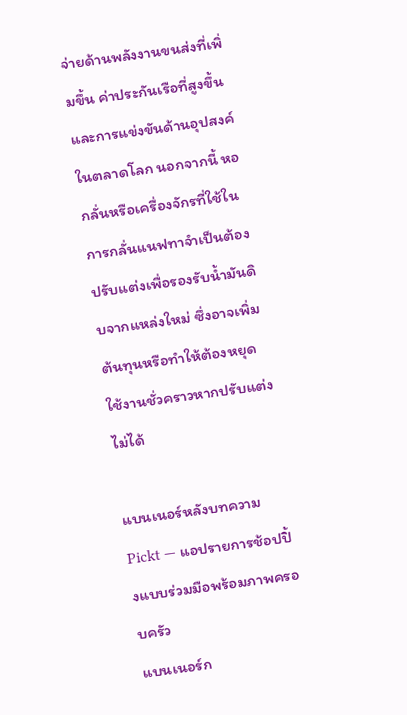จ่ายด้านพลังงานขนส่งที่เพิ่มขึ้น ค่าประกันเรือที่สูงขึ้น และการแข่งขันด้านอุปสงค์ในตลาดโลก นอกจากนี้ หอกลั่นหรือเครื่องจักรที่ใช้ในการกลั่นแนฟทาจำเป็นต้องปรับแต่งเพื่อรองรับน้ำมันดิบจากแหล่งใหม่ ซึ่งอาจเพิ่มต้นทุนหรือทำให้ต้องหยุดใช้งานชั่วคราวหากปรับแต่งไม่ได้

แบนเนอร์หลังบทความ Pickt — แอปรายการช้อปปิ้งแบบร่วมมือพร้อมภาพครอบครัว
แบนเนอร์ก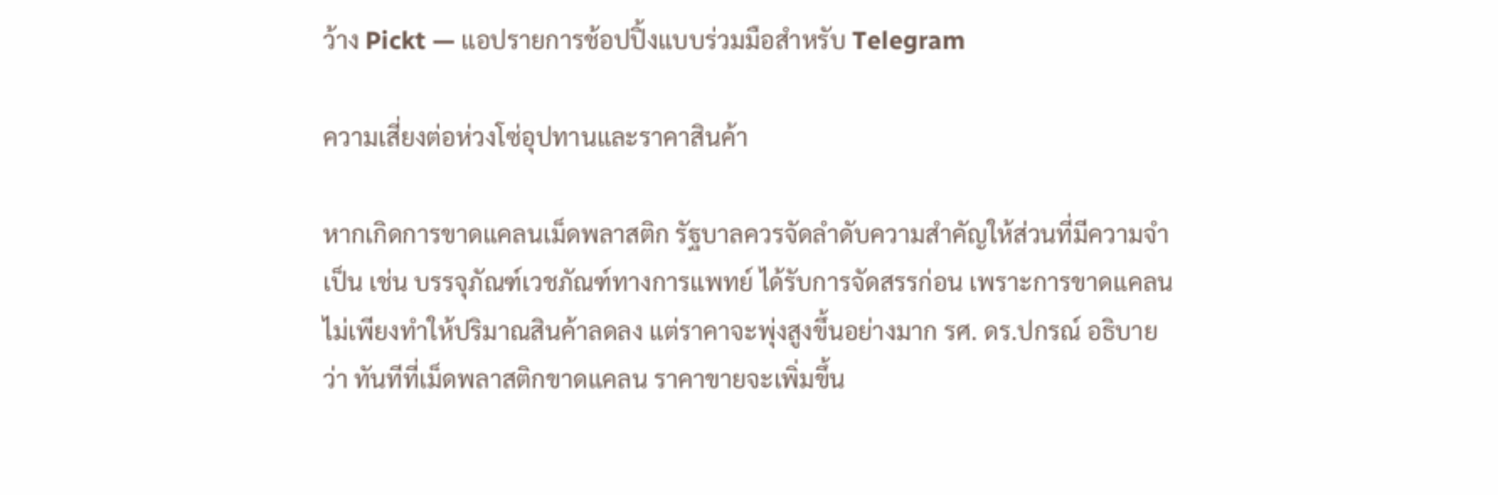ว้าง Pickt — แอปรายการช้อปปิ้งแบบร่วมมือสำหรับ Telegram

ความเสี่ยงต่อห่วงโซ่อุปทานและราคาสินค้า

หากเกิดการขาดแคลนเม็ดพลาสติก รัฐบาลควรจัดลำดับความสำคัญให้ส่วนที่มีความจำเป็น เช่น บรรจุภัณฑ์เวชภัณฑ์ทางการแพทย์ ได้รับการจัดสรรก่อน เพราะการขาดแคลนไม่เพียงทำให้ปริมาณสินค้าลดลง แต่ราคาจะพุ่งสูงขึ้นอย่างมาก รศ. ดร.ปกรณ์ อธิบายว่า ทันทีที่เม็ดพลาสติกขาดแคลน ราคาขายจะเพิ่มขึ้น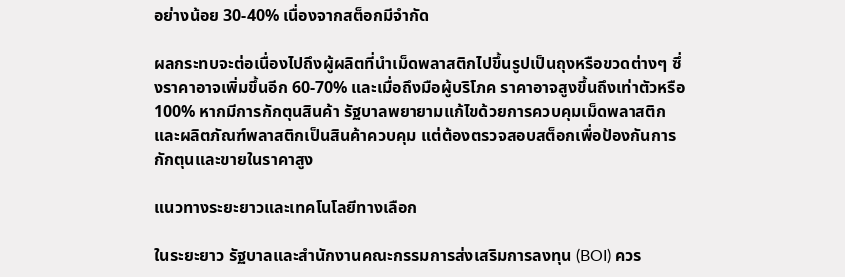อย่างน้อย 30-40% เนื่องจากสต็อกมีจำกัด

ผลกระทบจะต่อเนื่องไปถึงผู้ผลิตที่นำเม็ดพลาสติกไปขึ้นรูปเป็นถุงหรือขวดต่างๆ ซึ่งราคาอาจเพิ่มขึ้นอีก 60-70% และเมื่อถึงมือผู้บริโภค ราคาอาจสูงขึ้นถึงเท่าตัวหรือ 100% หากมีการกักตุนสินค้า รัฐบาลพยายามแก้ไขด้วยการควบคุมเม็ดพลาสติกและผลิตภัณฑ์พลาสติกเป็นสินค้าควบคุม แต่ต้องตรวจสอบสต็อกเพื่อป้องกันการกักตุนและขายในราคาสูง

แนวทางระยะยาวและเทคโนโลยีทางเลือก

ในระยะยาว รัฐบาลและสำนักงานคณะกรรมการส่งเสริมการลงทุน (BOI) ควร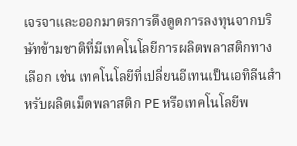เจรจาและออกมาตรการดึงดูดการลงทุนจากบริษัทข้ามชาติที่มีเทคโนโลยีการผลิตพลาสติกทางเลือก เช่น เทคโนโลยีที่เปลี่ยนอีเทนเป็นเอทิลีนสำหรับผลิตเม็ดพลาสติก PE หรือเทคโนโลยีพ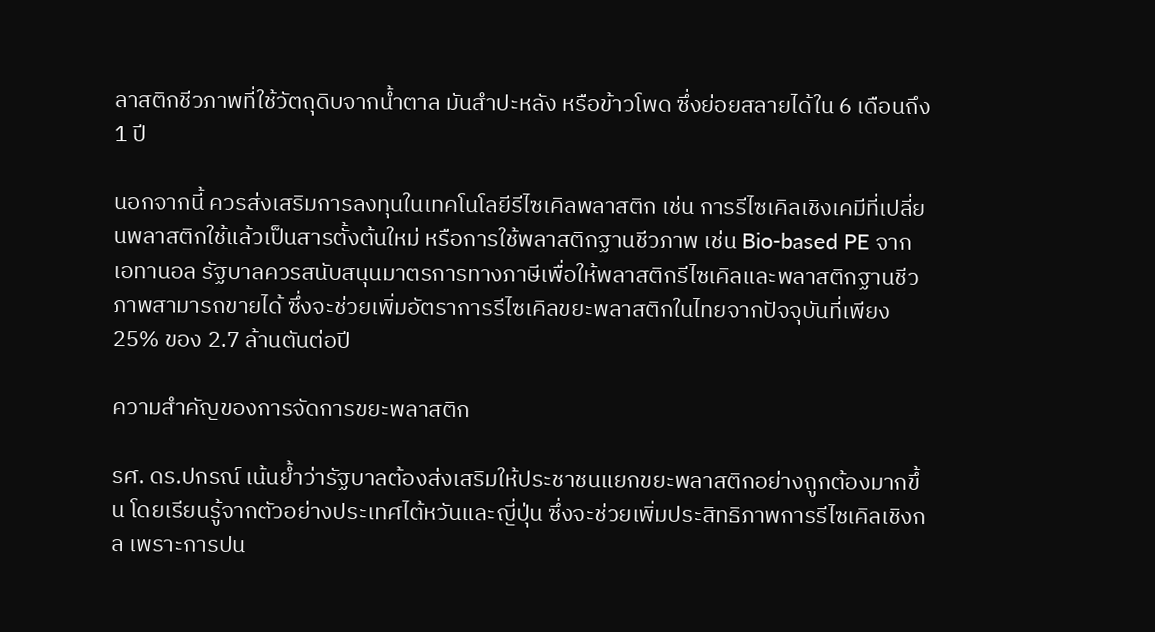ลาสติกชีวภาพที่ใช้วัตถุดิบจากน้ำตาล มันสำปะหลัง หรือข้าวโพด ซึ่งย่อยสลายได้ใน 6 เดือนถึง 1 ปี

นอกจากนี้ ควรส่งเสริมการลงทุนในเทคโนโลยีรีไซเคิลพลาสติก เช่น การรีไซเคิลเชิงเคมีที่เปลี่ยนพลาสติกใช้แล้วเป็นสารตั้งต้นใหม่ หรือการใช้พลาสติกฐานชีวภาพ เช่น Bio-based PE จากเอทานอล รัฐบาลควรสนับสนุนมาตรการทางภาษีเพื่อให้พลาสติกรีไซเคิลและพลาสติกฐานชีวภาพสามารถขายได้ ซึ่งจะช่วยเพิ่มอัตราการรีไซเคิลขยะพลาสติกในไทยจากปัจจุบันที่เพียง 25% ของ 2.7 ล้านตันต่อปี

ความสำคัญของการจัดการขยะพลาสติก

รศ. ดร.ปกรณ์ เน้นย้ำว่ารัฐบาลต้องส่งเสริมให้ประชาชนแยกขยะพลาสติกอย่างถูกต้องมากขึ้น โดยเรียนรู้จากตัวอย่างประเทศไต้หวันและญี่ปุ่น ซึ่งจะช่วยเพิ่มประสิทธิภาพการรีไซเคิลเชิงกล เพราะการปน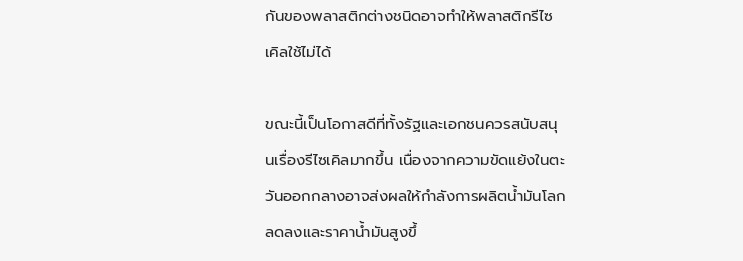กันของพลาสติกต่างชนิดอาจทำให้พลาสติกรีไซเคิลใช้ไม่ได้

ขณะนี้เป็นโอกาสดีที่ทั้งรัฐและเอกชนควรสนับสนุนเรื่องรีไซเคิลมากขึ้น เนื่องจากความขัดแย้งในตะวันออกกลางอาจส่งผลให้กำลังการผลิตน้ำมันโลกลดลงและราคาน้ำมันสูงขึ้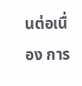นต่อเนื่อง การ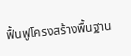ฟื้นฟูโครงสร้างพื้นฐาน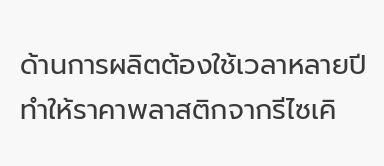ด้านการผลิตต้องใช้เวลาหลายปี ทำให้ราคาพลาสติกจากรีไซเคิ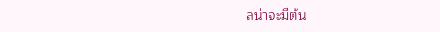ลน่าจะมีต้น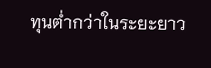ทุนต่ำกว่าในระยะยาว